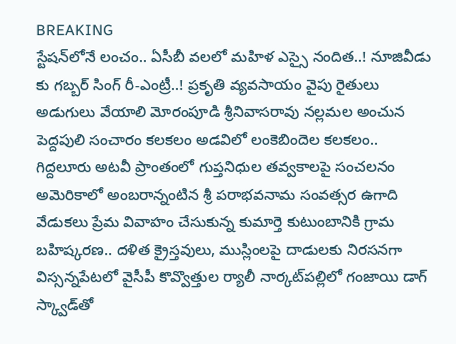BREAKING
స్టేషన్‌లోనే లంచం.. ఏసీబీ వలలో మహిళ ఎస్సై నందిత..! నూజివీడు కు గబ్బర్ సింగ్ రీ-ఎంట్రీ..! ప్రకృతి వ్యవసాయం వైపు రైతులు అడుగులు వేయాలి మోరంపూడి శ్రీనివాసరావు నల్లమల అంచున పెద్దపులి సంచారం కలకలం అడవిలో లంకెబిందెల కలకలం.. గిద్దలూరు అటవీ ప్రాంతంలో గుప్తనిధుల తవ్వకాలపై సంచలనం అమెరికాలో అంబరాన్నంటిన శ్రీ పరాభవనామ సంవత్సర ఉగాది వేడుకలు ప్రేమ వివాహం చేసుకున్న కుమార్తె కుటుంబానికి గ్రామ బహిష్కరణ.. దళిత క్రైస్తవులు, ముస్లింలపై దాడులకు నిరసనగా విస్సన్నపేటలో వైసీపీ కొవ్వొత్తుల ర్యాలీ నార్కట్‌పల్లిలో గంజాయి డాగ్ స్క్వాడ్‌తో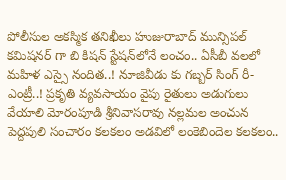పోలీసుల అకస్మిక తనిఖీలు హుజురాబాద్ మున్సిపల్ కమిషనర్ గా బి కిషన్ స్టేషన్‌లోనే లంచం.. ఏసీబీ వలలో మహిళ ఎస్సై నందిత..! నూజివీడు కు గబ్బర్ సింగ్ రీ-ఎంట్రీ..! ప్రకృతి వ్యవసాయం వైపు రైతులు అడుగులు వేయాలి మోరంపూడి శ్రీనివాసరావు నల్లమల అంచున పెద్దపులి సంచారం కలకలం అడవిలో లంకెబిందెల కలకలం..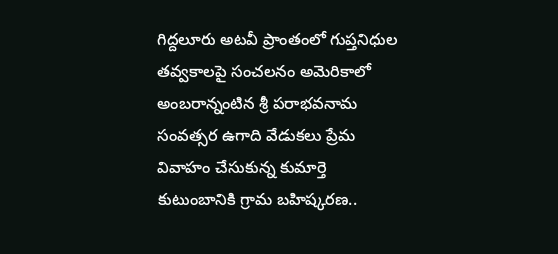గిద్దలూరు అటవీ ప్రాంతంలో గుప్తనిధుల తవ్వకాలపై సంచలనం అమెరికాలో అంబరాన్నంటిన శ్రీ పరాభవనామ సంవత్సర ఉగాది వేడుకలు ప్రేమ వివాహం చేసుకున్న కుమార్తె కుటుంబానికి గ్రామ బహిష్కరణ..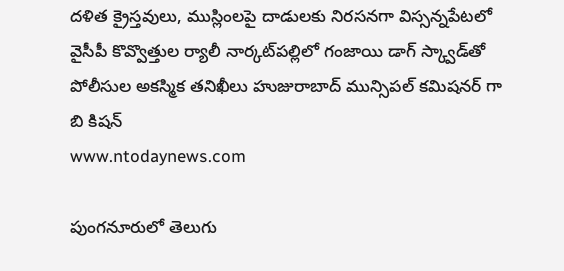దళిత క్రైస్తవులు, ముస్లింలపై దాడులకు నిరసనగా విస్సన్నపేటలో వైసీపీ కొవ్వొత్తుల ర్యాలీ నార్కట్‌పల్లిలో గంజాయి డాగ్ స్క్వాడ్‌తో పోలీసుల అకస్మిక తనిఖీలు హుజురాబాద్ మున్సిపల్ కమిషనర్ గా బి కిషన్
www.ntodaynews.com

పుంగనూరులో తెలుగు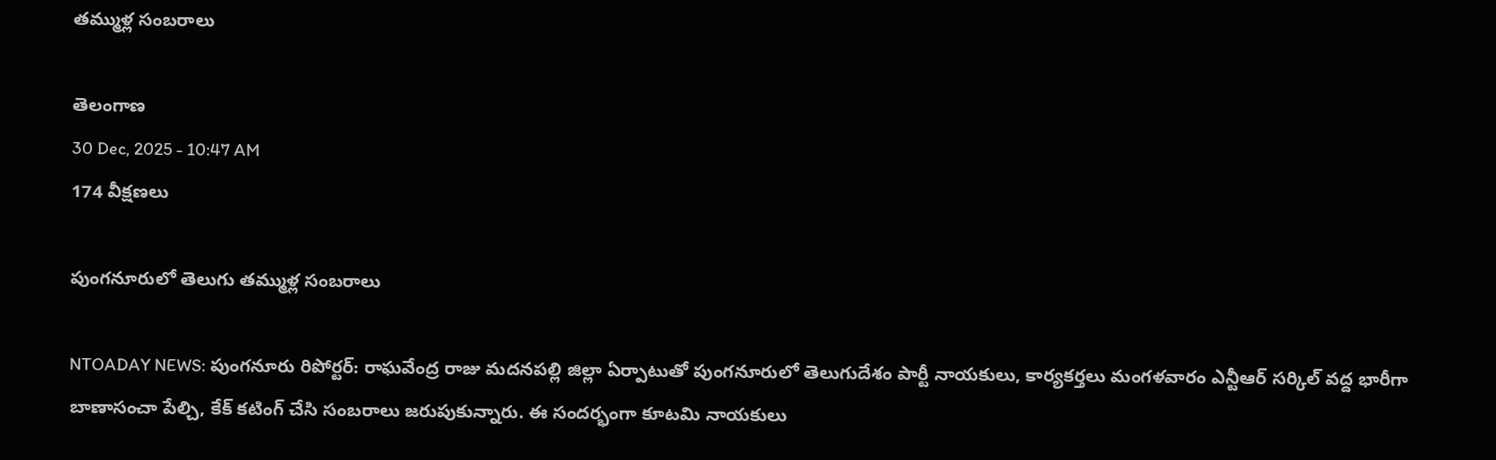తమ్ముళ్ల సంబరాలు

తెలంగాణ
30 Dec, 2025 - 10:47 AM
174 వీక్షణలు

పుంగనూరులో తెలుగు తమ్ముళ్ల సంబరాలు

NTOADAY NEWS: పుంగనూరు రిపోర్టర్: రాఘవేంద్ర రాజు మదనపల్లి జిల్లా ఏర్పాటుతో పుంగనూరులో తెలుగుదేశం పార్టీ నాయకులు, కార్యకర్తలు మంగళవారం ఎన్టీఆర్ సర్కిల్ వద్ద భారీగా బాణాసంచా పేల్చి, కేక్ కటింగ్ చేసి సంబరాలు జరుపుకున్నారు. ఈ సందర్భంగా కూటమి నాయకులు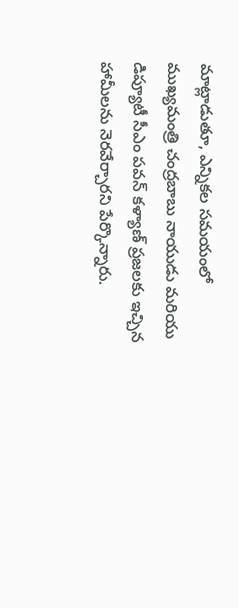మాట్లాడుతూ, ఎన్నికల సమయంలో ముఖ్యమంత్రి చంద్రబాబు నాయుడు మరియు డిప్యూటీ సీఎం పవన్ కళ్యాణ్ ప్రజలకు ఇచ్చిన హామీలను నెరవేర్చారని పేర్కొన్నారు.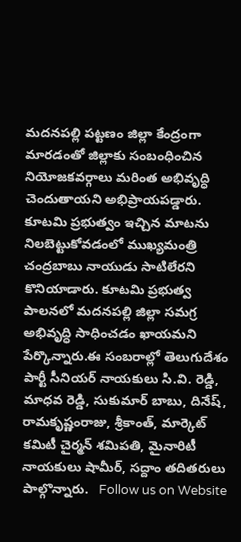మదనపల్లి పట్టణం జిల్లా కేంద్రంగా మారడంతో జిల్లాకు సంబంధించిన నియోజకవర్గాలు మరింత అభివృద్ధి చెందుతాయని అభిప్రాయపడ్డారు. కూటమి ప్రభుత్వం ఇచ్చిన మాటను నిలబెట్టుకోవడంలో ముఖ్యమంత్రి చంద్రబాబు నాయుడు సాటిలేరని కొనియాడారు. కూటమి ప్రభుత్వ పాలనలో మదనపల్లి జిల్లా సమగ్ర అభివృద్ధి సాధించడం ఖాయమని పేర్కొన్నారు.ఈ సంబరాల్లో తెలుగుదేశం పార్టీ సీనియర్ నాయకులు సి.వి. రెడ్డి, మాధవ రెడ్డి, సుకుమార్ బాబు, దినేష్, రామకృష్ణంరాజు, శ్రీకాంత్, మార్కెట్ కమిటీ చైర్మన్ శమిపతి, మైనారిటీ నాయకులు షామీర్, సద్దాం తదితరులు పాల్గొన్నారు.   Follow us on Website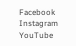Facebook Instagram YouTube